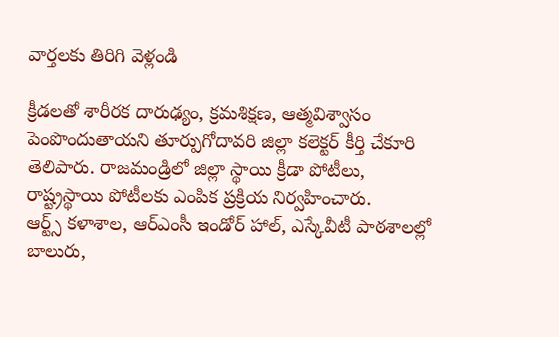వార్తలకు తిరిగి వెళ్లండి

క్రీడలతో శారీరక దారుఢ్యం, క్రమశిక్షణ, ఆత్మవిశ్వాసం పెంపొందుతాయని తూర్పుగోదావరి జిల్లా కలెక్టర్ కీర్తి చేకూరి తెలిపారు. రాజమండ్రిలో జిల్లా స్థాయి క్రీడా పోటీలు, రాష్ట్రస్థాయి పోటీలకు ఎంపిక ప్రక్రియ నిర్వహించారు.
ఆర్ట్స్ కళాశాల, ఆర్ఎంసీ ఇండోర్ హాల్, ఎస్కేవీటీ పాఠశాలల్లో బాలురు,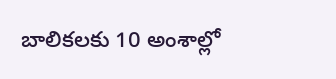బాలికలకు 10 అంశాల్లో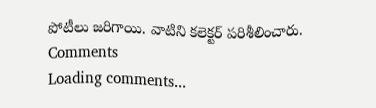పోటీలు జరిగాయి. వాటిని కలెక్టర్ పరిశీలించారు.
Comments
Loading comments...